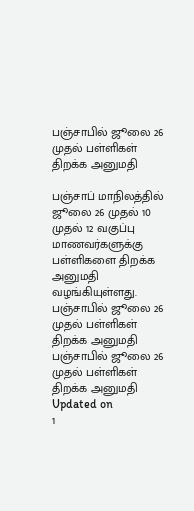பஞ்சாபில் ஜூலை 26 முதல் பள்ளிகள் திறக்க அனுமதி

பஞ்சாப் மாநிலத்தில் ஜூலை 26 முதல் 10 முதல் 12 வகுப்பு மாணவர்களுக்கு பள்ளிகளை திறக்க அனுமதி வழங்கியுள்ளது.
பஞ்சாபில் ஜூலை 26 முதல் பள்ளிகள் திறக்க அனுமதி
பஞ்சாபில் ஜூலை 26 முதல் பள்ளிகள் திறக்க அனுமதி
Updated on
1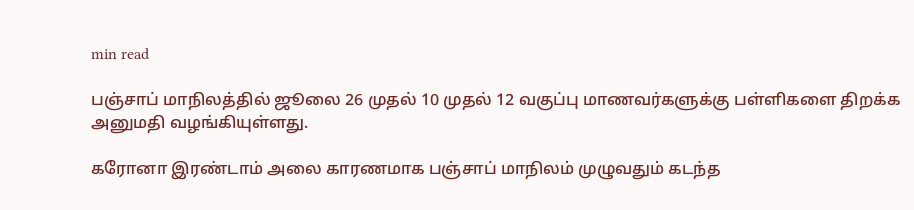min read

பஞ்சாப் மாநிலத்தில் ஜூலை 26 முதல் 10 முதல் 12 வகுப்பு மாணவர்களுக்கு பள்ளிகளை திறக்க அனுமதி வழங்கியுள்ளது.

கரோனா இரண்டாம் அலை காரணமாக பஞ்சாப் மாநிலம் முழுவதும் கடந்த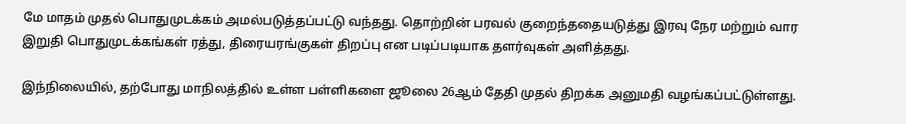மே மாதம் முதல் பொதுமுடக்கம் அமல்படுத்தப்பட்டு வந்தது. தொற்றின் பரவல் குறைந்ததையடுத்து இரவு நேர மற்றும் வார இறுதி பொதுமுடக்கங்கள் ரத்து, திரையரங்குகள் திறப்பு என படிப்படியாக தளர்வுகள் அளித்தது.

இந்நிலையில், தற்போது மாநிலத்தில் உள்ள பள்ளிகளை ஜூலை 26ஆம் தேதி முதல் திறக்க அனுமதி வழங்கப்பட்டுள்ளது.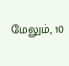மேலும், 10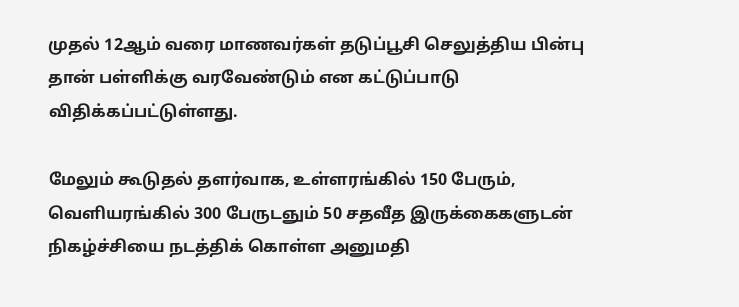முதல் 12ஆம் வரை மாணவர்கள் தடுப்பூசி செலுத்திய பின்பு தான் பள்ளிக்கு வரவேண்டும் என கட்டுப்பாடு விதிக்கப்பட்டுள்ளது.

மேலும் கூடுதல் தளர்வாக, உள்ளரங்கில் 150 பேரும், வெளியரங்கில் 300 பேருடஞும் 50 சதவீத இருக்கைகளுடன் நிகழ்ச்சியை நடத்திக் கொள்ள அனுமதி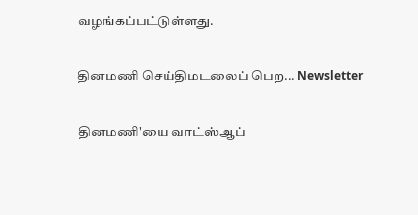வழங்கப்பட்டுள்ளது.

தினமணி செய்திமடலைப் பெற... Newsletter

தினமணி'யை வாட்ஸ்ஆப்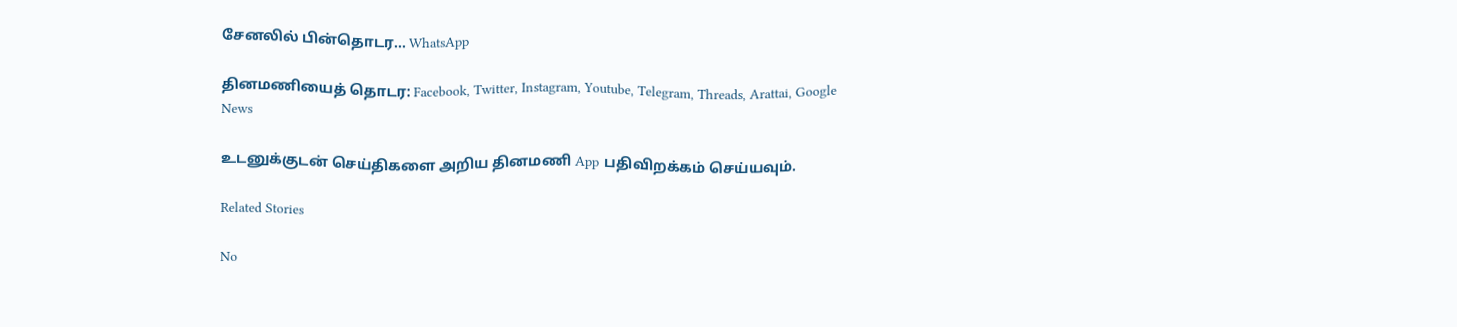சேனலில் பின்தொடர... WhatsApp

தினமணியைத் தொடர: Facebook, Twitter, Instagram, Youtube, Telegram, Threads, Arattai, Google News

உடனுக்குடன் செய்திகளை அறிய தினமணி App பதிவிறக்கம் செய்யவும்.

Related Stories

No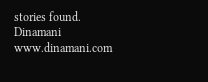stories found.
Dinamani
www.dinamani.com